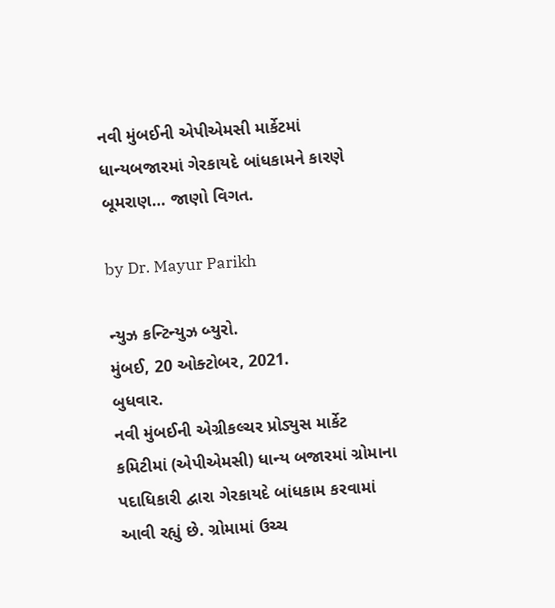નવી મુંબઈની એપીએમસી માર્કેટમાં ધાન્યબજારમાં ગેરકાયદે બાંધકામને કારણે બૂમરાણ… જાણો વિગત.

by Dr. Mayur Parikh

ન્યુઝ કન્ટિન્યુઝ બ્યુરો.
મુંબઈ, 20 ઓક્ટોબર, 2021.
બુધવાર.
નવી મુંબઈની એગ્રીકલ્ચર પ્રોડ્યુસ માર્કેટ કમિટીમાં (એપીએમસી) ધાન્ય બજારમાં ગ્રોમાના પદાધિકારી દ્વારા ગેરકાયદે બાંધકામ કરવામાં આવી રહ્યું છે. ગ્રોમામાં ઉચ્ચ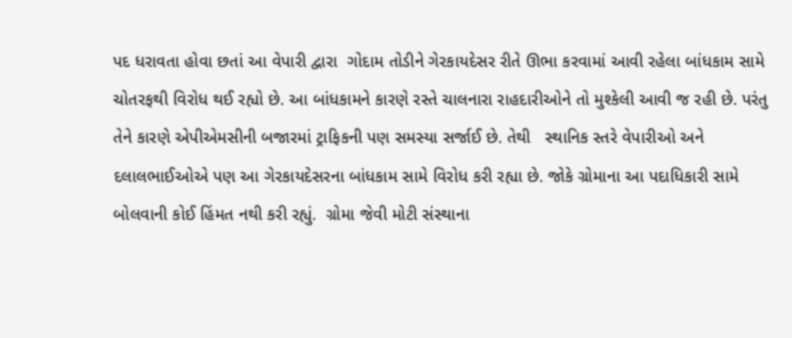પદ ધરાવતા હોવા છતાં આ વેપારી દ્વારા  ગોદામ તોડીને ગેરકાયદેસર રીતે ઊભા કરવામાં આવી રહેલા બાંધકામ સામે ચોતરફથી વિરોધ થઈ રહ્યો છે. આ બાંધકામને કારણે રસ્તે ચાલનારા રાહદારીઓને તો મુશ્કેલી આવી જ રહી છે. પરંતુ તેને કારણે એપીએમસીની બજારમાં ટ્રાફિકની પણ સમસ્યા સર્જાઈ છે. તેથી   સ્થાનિક સ્તરે વેપારીઓ અને દલાલભાઈઓએ પણ આ ગેરકાયદેસરના બાંધકામ સામે વિરોધ કરી રહ્યા છે. જોકે ગ્રોમાના આ પદાધિકારી સામે બોલવાની કોઈ હિંમત નથી કરી રહ્યું.  ગ્રોમા જેવી મોટી સંસ્થાના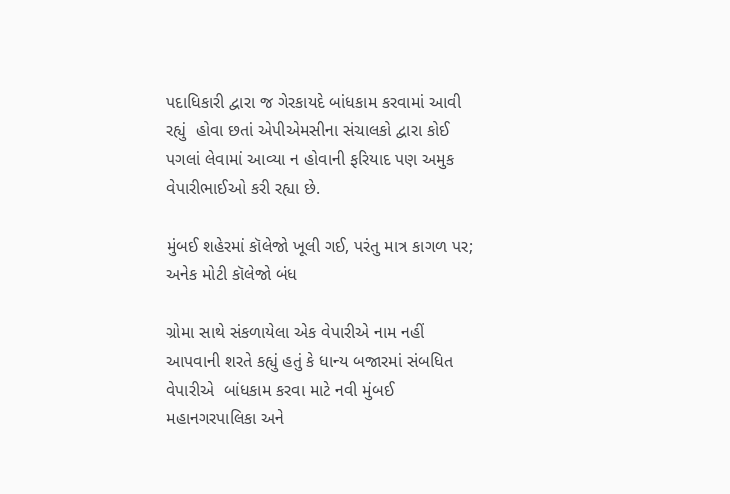પદાધિકારી દ્વારા જ ગેરકાયદે બાંધકામ કરવામાં આવી રહ્યું  હોવા છતાં એપીએમસીના સંચાલકો દ્વારા કોઈ પગલાં લેવામાં આવ્યા ન હોવાની ફરિયાદ પણ અમુક વેપારીભાઈઓ કરી રહ્યા છે.

મુંબઈ શહેરમાં કૉલેજો ખૂલી ગઈ, પરંતુ માત્ર કાગળ પર; અનેક મોટી કૉલેજો બંધ

ગ્રોમા સાથે સંકળાયેલા એક વેપારીએ નામ નહીં આપવાની શરતે કહ્યું હતું કે ધાન્ય બજારમાં સંબધિત વેપારીએ  બાંધકામ કરવા માટે નવી મુંબઈ  મહાનગરપાલિકા અને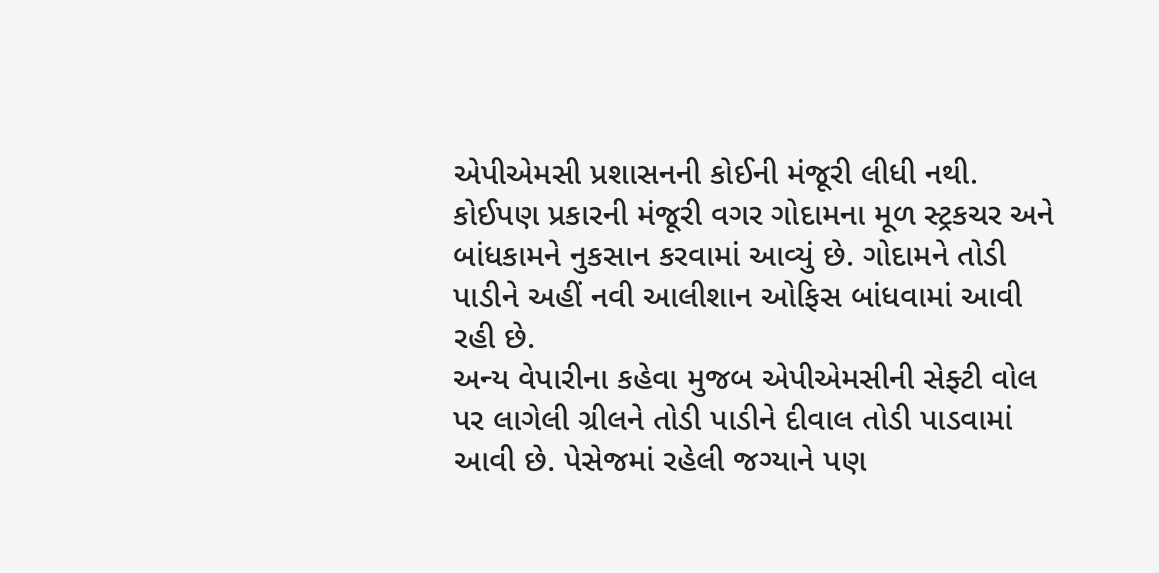એપીએમસી પ્રશાસનની કોઈની મંજૂરી લીધી નથી. કોઈપણ પ્રકારની મંજૂરી વગર ગોદામના મૂળ સ્ટ્રકચર અને બાંધકામને નુકસાન કરવામાં આવ્યું છે. ગોદામને તોડી પાડીને અહીં નવી આલીશાન ઓફિસ બાંધવામાં આવી રહી છે.
અન્ય વેપારીના કહેવા મુજબ એપીએમસીની સેફ્ટી વોલ પર લાગેલી ગ્રીલને તોડી પાડીને દીવાલ તોડી પાડવામાં આવી છે. પેસેજમાં રહેલી જગ્યાને પણ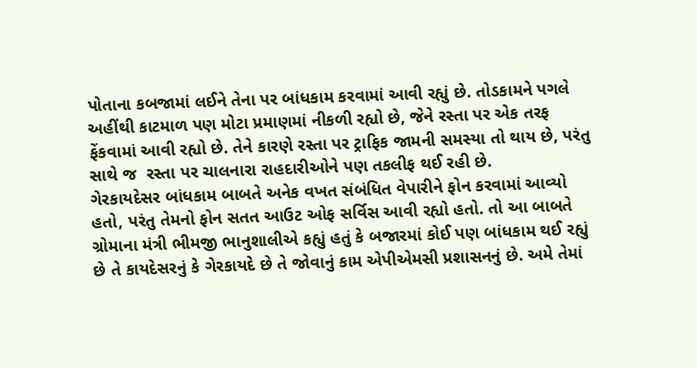પોતાના કબજામાં લઈને તેના પર બાંધકામ કરવામાં આવી રહ્યું છે. તોડકામને પગલે અહીંથી કાટમાળ પણ મોટા પ્રમાણમાં નીકળી રહ્યો છે, જેને રસ્તા પર એક તરફ ફેંકવામાં આવી રહ્યો છે. તેને કારણે રસ્તા પર ટ્રાફિક જામની સમસ્યા તો થાય છે, પરંતુ સાથે જ  રસ્તા પર ચાલનારા રાહદારીઓને પણ તકલીફ થઈ રહી છે.
ગેરકાયદેસર બાંધકામ બાબતે અનેક વખત સંબંધિત વેપારીને ફોન કરવામાં આવ્યો હતો, પરંતુ તેમનો ફોન સતત આઉટ ઓફ સર્વિસ આવી રહ્યો હતો. તો આ બાબતે ગ્રોમાના મંત્રી ભીમજી ભાનુશાલીએ કહ્યું હતું કે બજારમાં કોઈ પણ બાંધકામ થઈ રહ્યું છે તે કાયદેસરનું કે ગેરકાયદે છે તે જોવાનું કામ એપીએમસી પ્રશાસનનું છે. અમે તેમાં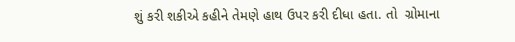શું કરી શકીએ કહીને તેમણે હાથ ઉપર કરી દીધા હતા. તો  ગ્રોમાના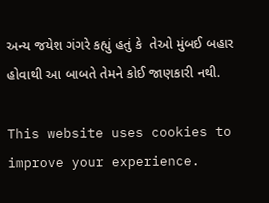અન્ય જયેશ ગંગરે કહ્યું હતું કે  તેઓ મુંબઈ બહાર હોવાથી આ બાબતે તેમને કોઈ જાણકારી નથી.

This website uses cookies to improve your experience.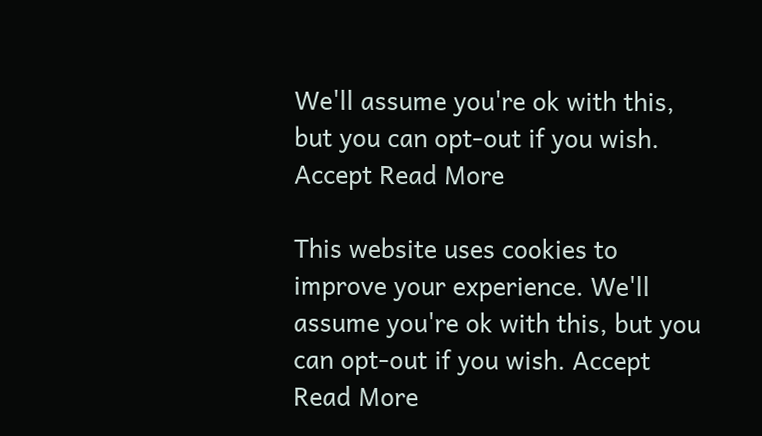We'll assume you're ok with this, but you can opt-out if you wish. Accept Read More

This website uses cookies to improve your experience. We'll assume you're ok with this, but you can opt-out if you wish. Accept Read More